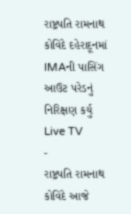રાષ્ટ્રપતિ રામનાથ કોવિંદે દહેરાદૂનમાં IMAની પાસિંગ આઉટ પરેડનું નિરિક્ષણ કર્યુ
Live TV
-
રાષ્ટ્રપતિ રામનાથ કોવિંદે આજે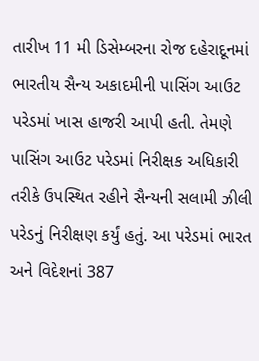તારીખ 11 મી ડિસેમ્બરના રોજ દહેરાદૂનમાં ભારતીય સૈન્ય અકાદમીની પાસિંગ આઉટ પરેડમાં ખાસ હાજરી આપી હતી. તેમણે પાસિંગ આઉટ પરેડમાં નિરીક્ષક અધિકારી તરીકે ઉપસ્થિત રહીને સૈન્યની સલામી ઝીલી પરેડનું નિરીક્ષણ કર્યું હતું. આ પરેડમાં ભારત અને વિદેશનાં 387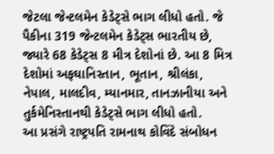જેટલા જેન્ટલમેન કેડેટ્સે ભાગ લીધો હતો. જે પૈકીના 319 જેન્ટલમેન કેડેટ્સ ભારતીય છે, જ્યારે 68 કેડેટ્સ 8 મીત્ર દેશોનાં છે. આ 8 મિત્ર દેશોમાં અફઘાનિસ્તાન, ભૂતાન, શ્રીલંકા, નેપાલ, માલદીવ, મ્યાનમાર, તાનઝાનીયા અને તુર્કમેનિસ્તાનથી કેડેટ્સે ભાગ લીધો હતો.
આ પ્રસંગે રાષ્ટ્રપતિ રામનાથ કોવિંદે સંબોધન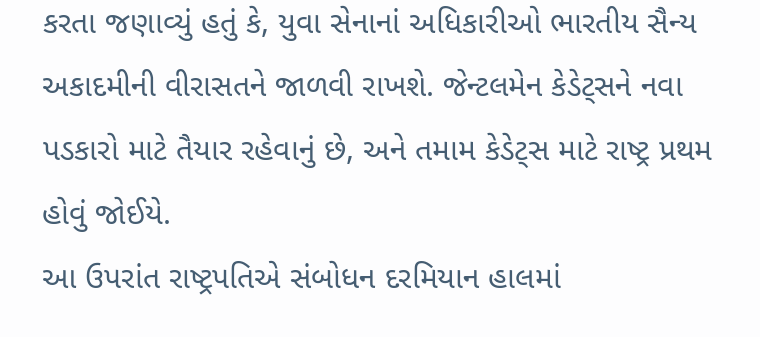કરતા જણાવ્યું હતું કે, યુવા સેનાનાં અધિકારીઓ ભારતીય સૈન્ય અકાદમીની વીરાસતને જાળવી રાખશે. જેન્ટલમેન કેડેટ્સને નવા પડકારો માટે તૈયાર રહેવાનું છે, અને તમામ કેડેટ્સ માટે રાષ્ટ્ર પ્રથમ હોવું જોઈયે.
આ ઉપરાંત રાષ્ટ્રપતિએ સંબોધન દરમિયાન હાલમાં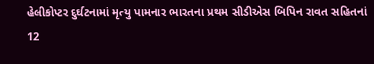હેલીકોપ્ટર દુર્ઘટનામાં મૃત્યુ પામનાર ભારતના પ્રથમ સીડીએસ બિપિન રાવત સહિતનાં 12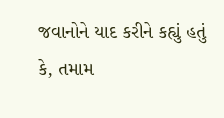જવાનોને યાદ કરીને કહ્યું હતું કે, તમામ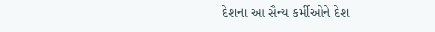દેશના આ સૈન્ય કર્મીઓને દેશ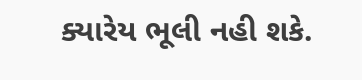ક્યારેય ભૂલી નહી શકે.